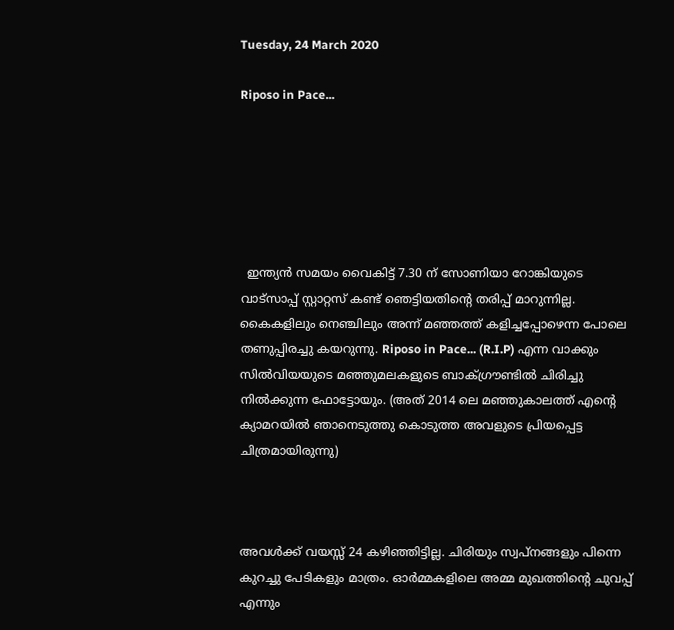Tuesday, 24 March 2020

Riposo in Pace...






  ഇന്ത്യന്‍ സമയം വൈകിട്ട് 7.30 ന് സോണിയാ റോങ്കിയുടെ വാട്സാപ്പ് സ്റ്റാറ്റസ് കണ്ട് ഞെട്ടിയതിന്‍റെ തരിപ്പ് മാറുന്നില്ല. കൈകളിലും നെഞ്ചിലും അന്ന് മഞ്ഞത്ത് കളിച്ചപ്പോഴെന്ന പോലെ തണുപ്പിരച്ചു കയറുന്നു. Riposo in Pace... (R.I.P) എന്ന വാക്കും സില്‍വിയയുടെ മഞ്ഞുമലകളുടെ ബാക്ഗ്രൗണ്ടില്‍ ചിരിച്ചു നില്‍ക്കുന്ന ഫോട്ടോയും. (അത് 2014 ലെ മഞ്ഞുകാലത്ത് എന്‍റെ ക്യാമറയില്‍ ഞാനെടുത്തു കൊടുത്ത അവളുടെ പ്രിയപ്പെട്ട ചിത്രമായിരുന്നു)



അവള്‍ക്ക് വയസ്സ് 24 കഴിഞ്ഞിട്ടില്ല. ചിരിയും സ്വപ്നങ്ങളും പിന്നെ കുറച്ചു പേടികളും മാത്രം. ഓര്‍മ്മകളിലെ അമ്മ മുഖത്തിന്‍റെ ചുവപ്പ് എന്നും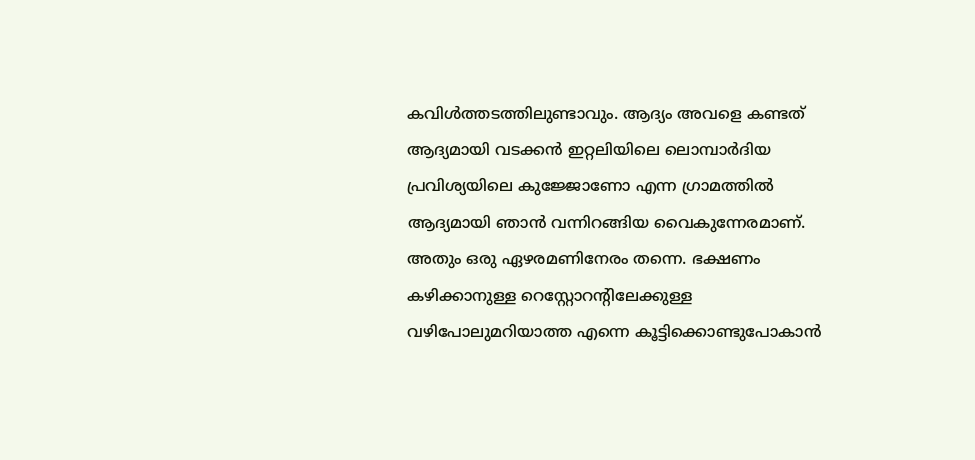കവിള്‍ത്തടത്തിലുണ്ടാവും. ആദ്യം അവളെ കണ്ടത് ആദ്യമായി വടക്കന്‍ ഇറ്റലിയിലെ ലൊമ്പാര്‍ദിയ പ്രവിശ്യയിലെ കുജ്ജോണോ എന്ന ഗ്രാമത്തില്‍ ആദ്യമായി ഞാന്‍ വന്നിറങ്ങിയ വൈകുന്നേരമാണ്. അതും ഒരു ഏഴരമണിനേരം തന്നെ. ഭക്ഷണം കഴിക്കാനുള്ള റെസ്റ്റോറന്‍റിലേക്കുള്ള വഴിപോലുമറിയാത്ത എന്നെ കൂട്ടിക്കൊണ്ടുപോകാന്‍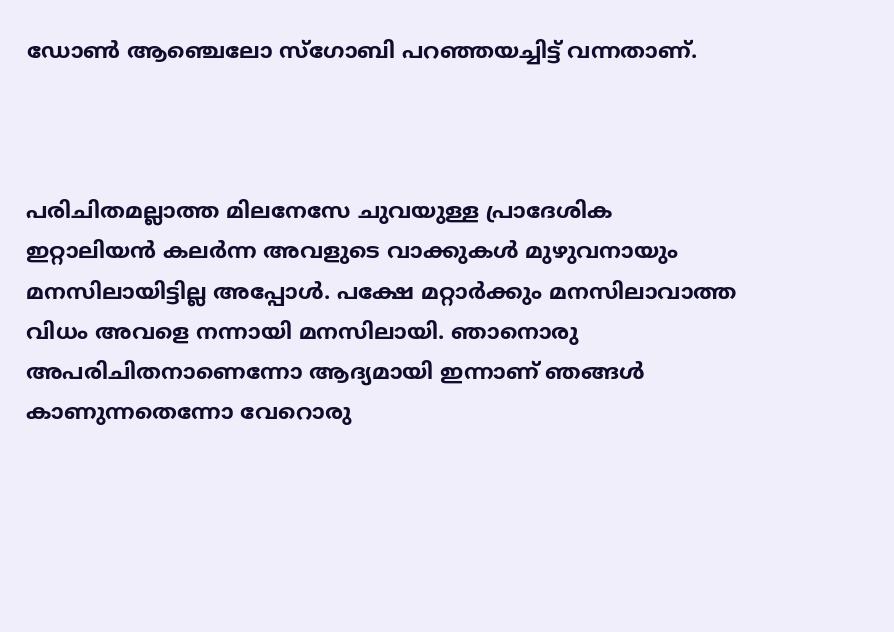ഡോണ്‍ ആഞ്ചെലോ സ്ഗോബി പറഞ്ഞയച്ചിട്ട് വന്നതാണ്.



പരിചിതമല്ലാത്ത മിലനേസേ ചുവയുള്ള പ്രാദേശിക ഇറ്റാലിയന്‍ കലര്‍ന്ന അവളുടെ വാക്കുകള്‍ മുഴുവനായും മനസിലായിട്ടില്ല അപ്പോള്‍. പക്ഷേ മറ്റാര്‍ക്കും മനസിലാവാത്ത വിധം അവളെ നന്നായി മനസിലായി. ഞാനൊരു അപരിചിതനാണെന്നോ ആദ്യമായി ഇന്നാണ് ഞങ്ങള്‍ കാണുന്നതെന്നോ വേറൊരു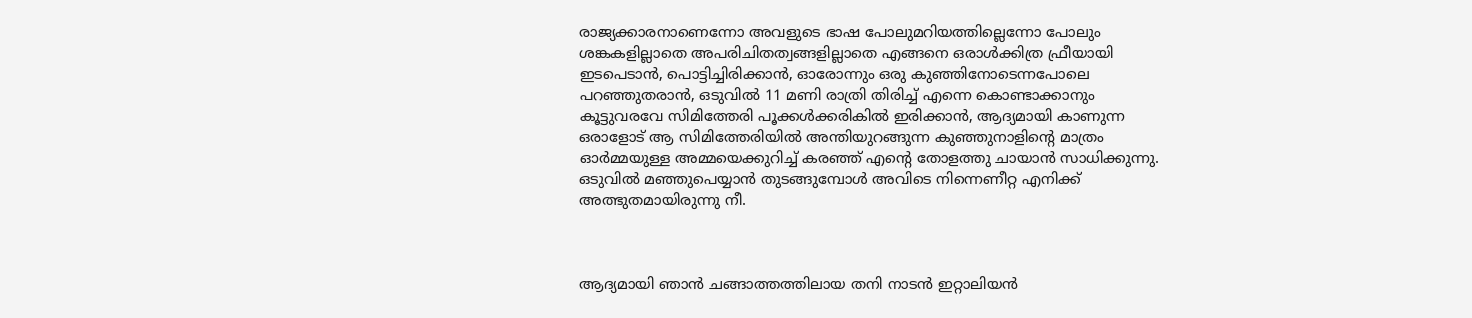രാജ്യക്കാരനാണെന്നോ അവളുടെ ഭാഷ പോലുമറിയത്തില്ലെന്നോ പോലും ശങ്കകളില്ലാതെ അപരിചിതത്വങ്ങളില്ലാതെ എങ്ങനെ ഒരാള്‍ക്കിത്ര ഫ്രീയായി ഇടപെടാന്‍, പൊട്ടിച്ചിരിക്കാന്‍, ഓരോന്നും ഒരു കുഞ്ഞിനോടെന്നപോലെ പറഞ്ഞുതരാന്‍, ഒടുവില്‍ 11 മണി രാത്രി തിരിച്ച് എന്നെ കൊണ്ടാക്കാനും കൂട്ടുവരവേ സിമിത്തേരി പൂക്കള്‍ക്കരികില്‍ ഇരിക്കാന്‍, ആദ്യമായി കാണുന്ന ഒരാളോട് ആ സിമിത്തേരിയില്‍ അന്തിയുറങ്ങുന്ന കുഞ്ഞുനാളിന്‍റെ മാത്രം ഓര്‍മ്മയുള്ള അമ്മയെക്കുറിച്ച് കരഞ്ഞ് എന്‍റെ തോളത്തു ചായാന്‍ സാധിക്കുന്നു. ഒടുവില്‍ മഞ്ഞുപെയ്യാന്‍ തുടങ്ങുമ്പോള്‍ അവിടെ നിന്നെണീറ്റ എനിക്ക് അത്ഭുതമായിരുന്നു നീ.



ആദ്യമായി ഞാന്‍ ചങ്ങാത്തത്തിലായ തനി നാടന്‍ ഇറ്റാലിയന്‍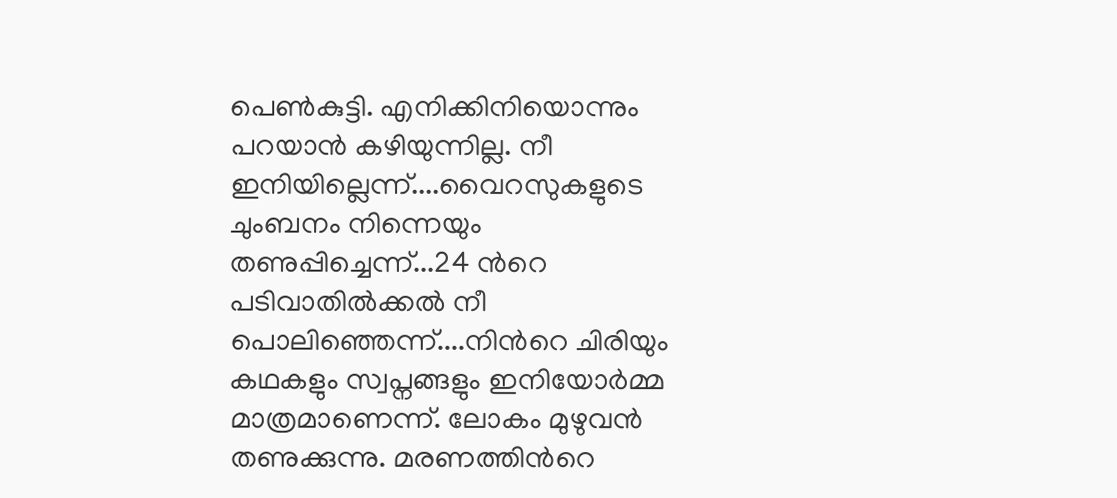പെണ്‍കുട്ടി. എനിക്കിനിയൊന്നും പറയാന്‍ കഴിയുന്നില്ല. നീ ഇനിയില്ലെന്ന്....വൈറസുകളുടെ ചുംബനം നിന്നെയും തണുപ്പിച്ചെന്ന്...24 ന്‍റെ പടിവാതില്‍ക്കല്‍ നീ പൊലിഞ്ഞെന്ന്....നിന്‍റെ ചിരിയും കഥകളും സ്വപ്നങ്ങളും ഇനിയോര്‍മ്മ മാത്രമാണെന്ന്. ലോകം മുഴുവന്‍ തണുക്കുന്നു. മരണത്തിന്‍റെ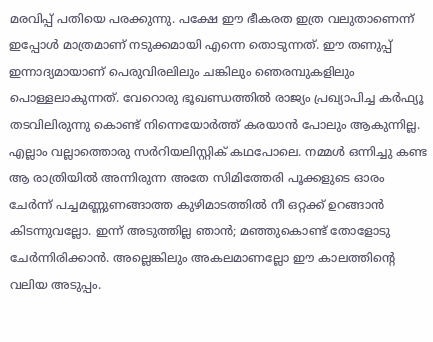മരവിപ്പ് പതിയെ പരക്കുന്നു. പക്ഷേ ഈ ഭീകരത ഇത്ര വലുതാണെന്ന് ഇപ്പോള്‍ മാത്രമാണ് നടുക്കമായി എന്നെ തൊടുന്നത്. ഈ തണുപ്പ് ഇന്നാദ്യമായാണ് പെരുവിരലിലും ചങ്കിലും ഞെരമ്പുകളിലും പൊള്ളലാകുന്നത്. വേറൊരു ഭൂഖണ്ഡത്തില്‍ രാജ്യം പ്രഖ്യാപിച്ച കര്‍ഫ്യൂ തടവിലിരുന്നു കൊണ്ട് നിന്നെയോര്‍ത്ത് കരയാന്‍ പോലും ആകുന്നില്ല. എല്ലാം വല്ലാത്തൊരു സര്‍റിയലിസ്റ്റിക് കഥപോലെ. നമ്മള്‍ ഒന്നിച്ചു കണ്ട ആ രാത്രിയില്‍ അന്നിരുന്ന അതേ സിമിത്തേരി പൂക്കളുടെ ഓരം ചേര്‍ന്ന് പച്ചമണ്ണുണങ്ങാത്ത കുഴിമാടത്തില്‍ നീ ഒറ്റക്ക് ഉറങ്ങാന്‍ കിടന്നുവല്ലോ. ഇന്ന് അടുത്തില്ല ഞാന്‍; മഞ്ഞുകൊണ്ട് തോളോടു ചേര്‍ന്നിരിക്കാന്‍. അല്ലെങ്കിലും അകലമാണല്ലോ ഈ കാലത്തിന്‍റെ വലിയ അടുപ്പം.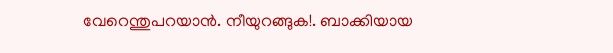വേറെന്തുപറയാന്‍. നീയുറങ്ങുക!. ബാക്കിയായ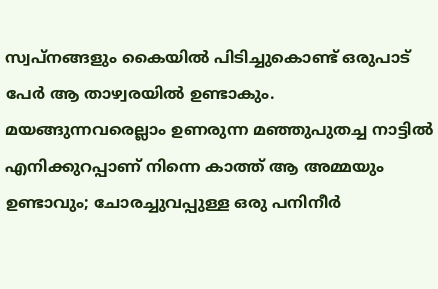സ്വപ്നങ്ങളും കൈയില്‍ പിടിച്ചുകൊണ്ട് ഒരുപാട് പേര്‍ ആ താഴ്വരയില്‍ ഉണ്ടാകും. മയങ്ങുന്നവരെല്ലാം ഉണരുന്ന മഞ്ഞുപുതച്ച നാട്ടില്‍ എനിക്കുറപ്പാണ് നിന്നെ കാത്ത് ആ അമ്മയും ഉണ്ടാവും; ചോരച്ചുവപ്പുള്ള ഒരു പനിനീര്‍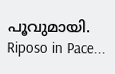പൂവുമായി. Riposo in Pace...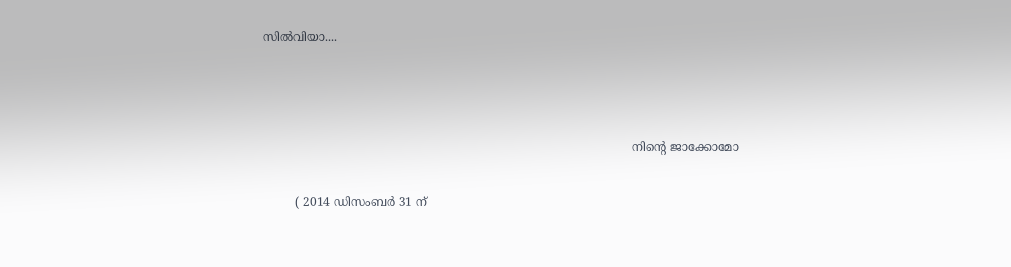സില്‍വിയാ....





                                                                                                    നിന്‍റെ ജാക്കോമോ


         ( 2014 ഡിസംബര്‍ 31 ന്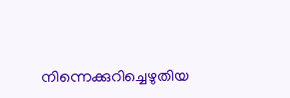നിന്നെക്കുറിച്ചെഴുതിയ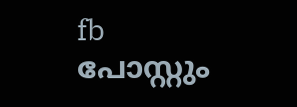fb പോസ്റ്റും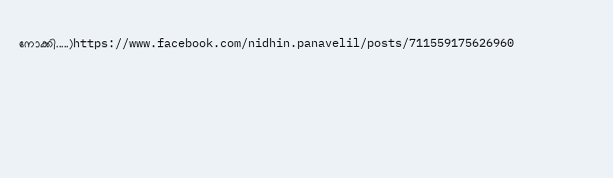നോക്കി.....)https://www.facebook.com/nidhin.panavelil/posts/711559175626960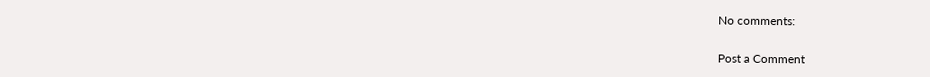No comments:

Post a Comment